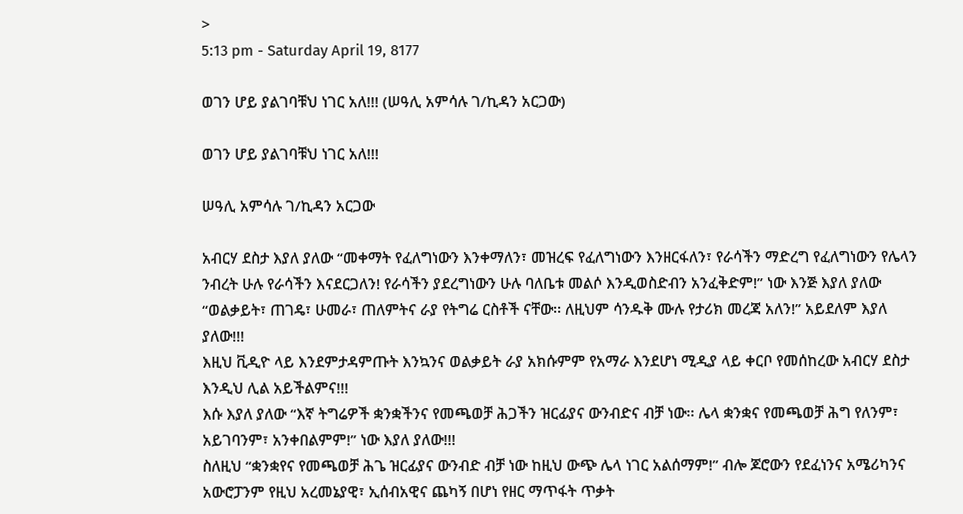>
5:13 pm - Saturday April 19, 8177

ወገን ሆይ ያልገባቹህ ነገር አለ!!! (ሠዓሊ አምሳሉ ገ/ኪዳን አርጋው)

ወገን ሆይ ያልገባቹህ ነገር አለ!!!

ሠዓሊ አምሳሉ ገ/ኪዳን አርጋው

አብርሃ ደስታ እያለ ያለው “መቀማት የፈለግነውን እንቀማለን፣ መዝረፍ የፈለግነውን እንዘርፋለን፣ የራሳችን ማድረግ የፈለግነውን የሌላን ንብረት ሁሉ የራሳችን እናደርጋለን! የራሳችን ያደረግነውን ሁሉ ባለቤቱ መልሶ እንዲወስድብን አንፈቅድም!” ነው እንጅ እያለ ያለው “ወልቃይት፣ ጠገዴ፣ ሁመራ፣ ጠለምትና ራያ የትግሬ ርስቶች ናቸው፡፡ ለዚህም ሳንዱቅ ሙሉ የታሪክ መረጃ አለን!” አይደለም እያለ ያለው!!!
እዚህ ቪዲዮ ላይ እንደምታዳምጡት እንኳንና ወልቃይት ራያ አክሱምም የአማራ እንደሆነ ሚዲያ ላይ ቀርቦ የመሰከረው አብርሃ ደስታ እንዲህ ሊል አይችልምና!!!
እሱ እያለ ያለው “እኛ ትግሬዎች ቋንቋችንና የመጫወቻ ሕጋችን ዝርፊያና ውንብድና ብቻ ነው፡፡ ሌላ ቋንቋና የመጫወቻ ሕግ የለንም፣ አይገባንም፣ አንቀበልምም!” ነው እያለ ያለው!!!
ስለዚህ “ቋንቋየና የመጫወቻ ሕጌ ዝርፊያና ውንብድ ብቻ ነው ከዚህ ውጭ ሌላ ነገር አልሰማም!” ብሎ ጆሮውን የደፈነንና አሜሪካንና አውሮፓንም የዚህ አረመኔያዊ፣ ኢሰብአዊና ጨካኝ በሆነ የዘር ማጥፋት ጥቃት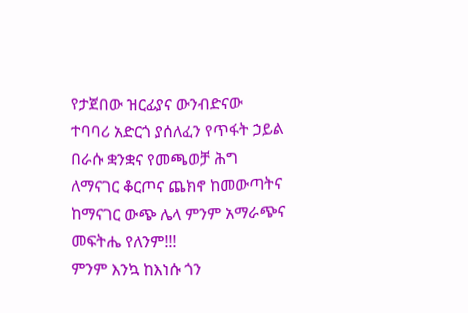የታጀበው ዝርፊያና ውንብድናው ተባባሪ አድርጎ ያሰለፈን የጥፋት ኃይል በራሱ ቋንቋና የመጫወቻ ሕግ ለማናገር ቆርጦና ጨክኖ ከመውጣትና ከማናገር ውጭ ሌላ ምንም አማራጭና መፍትሔ የለንም!!!
ምንም እንኳ ከእነሱ ጎን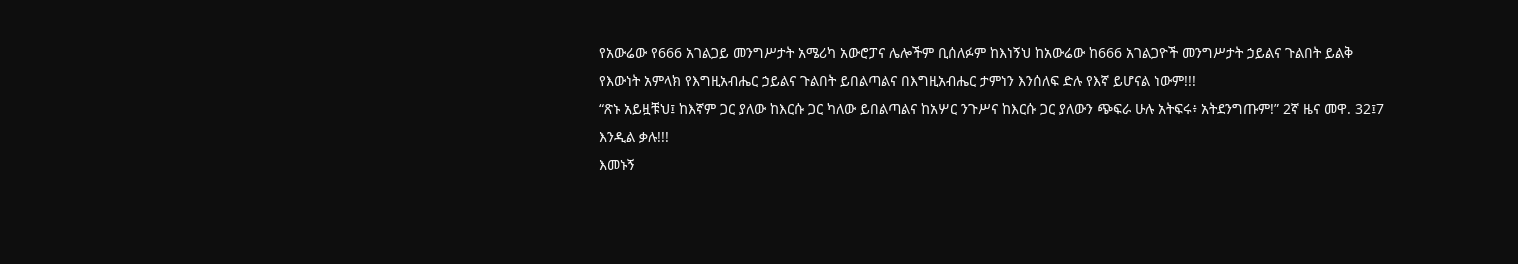የአውሬው የ666 አገልጋይ መንግሥታት አሜሪካ አውሮፓና ሌሎችም ቢሰለፉም ከእነኝህ ከአውሬው ከ666 አገልጋዮች መንግሥታት ኃይልና ጉልበት ይልቅ የእውነት አምላክ የእግዚአብሔር ኃይልና ጉልበት ይበልጣልና በእግዚአብሔር ታምነን እንሰለፍ ድሉ የእኛ ይሆናል ነውም!!!
“ጽኑ አይዟቹህ፤ ከእኛም ጋር ያለው ከእርሱ ጋር ካለው ይበልጣልና ከአሦር ንጉሥና ከእርሱ ጋር ያለውን ጭፍራ ሁሉ አትፍሩ፥ አትደንግጡም!” 2ኛ ዜና መዋ. 32፤7 እንዲል ቃሉ!!!
እመኑኝ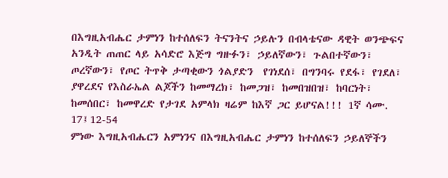በእግዚአብሔር ታምነን ከተሰለፍን ትናንትና ኃይሉን በብላቴናው ዳዊት ወንጭፍና አንዲት ጠጠር ላይ አሳድሮ እጅግ ግዙፉን፣ ኃይለኛውን፣ ጉልበተኛውን፣ ጦረኛውን፣ የጦር ትጥቅ ታጣቂውን ጎልያድን  የገነደሰ፣ በግንባሩ የደፋ፣ የገደለ፣ ያዋረደና የእስራኤል ልጆችን ከመማረክ፣ ከመጋዝ፣ ከመበዝበዝ፣ ከባርነት፣ ከመሰበር፣ ከመዋረድ የታገደ አምላክ ዛሬም ከእኛ ጋር ይሆናል!!! 1ኛ ሳሙ. 17፤12-54
ምነው እግዚአብሔርን አምነንና በእግዚአብሔር ታምነን ከተሰለፍን ኃይለኞችን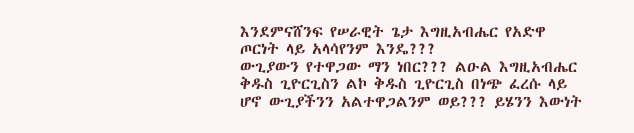እንደምናሸንፍ የሠራዊት ጌታ እግዚአብሔር የአድዋ ጦርነት ላይ አላሳየንም እንዴ???
ውጊያውን የተዋጋው ማን ነበር??? ልዑል እግዚአብሔር ቅዱስ ጊዮርጊስን ልኮ ቅዱስ ጊዮርጊስ በነጭ ፈረሱ ላይ ሆኖ ውጊያችንን አልተዋጋልንም ወይ??? ይሄንን እውነት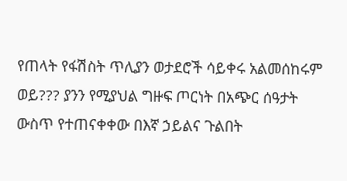የጠላት የፋሽስት ጥሊያን ወታደሮች ሳይቀሩ አልመሰከሩም ወይ??? ያንን የሚያህል ግዙፍ ጦርነት በአጭር ሰዓታት ውስጥ የተጠናቀቀው በእኛ ኃይልና ጉልበት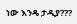ነው እንዴ ታዲያ???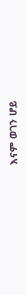እናም ወገን ሆይ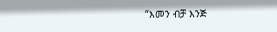“እመን ብቻ እንጅ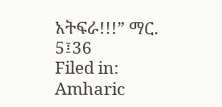አትፍራ!!!” ማር. 5፤36
Filed in: Amharic